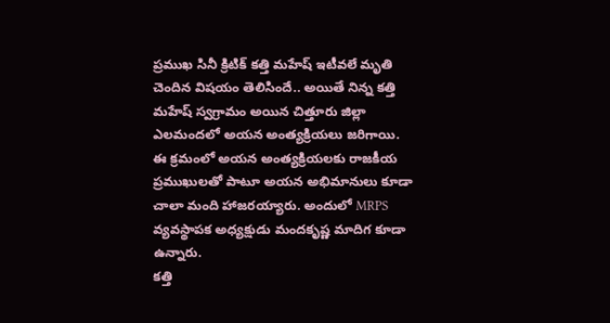ప్రముఖ సినీ క్రిటిక్ కత్తి మహేష్ ఇటీవలే మృతి చెందిన విషయం తెలిసిందే.. అయితే నిన్న కత్తి మహేష్ స్వగ్రామం అయిన చిత్తూరు జిల్లా ఎలమందలో అయన అంత్యక్రియలు జరిగాయి. ఈ క్రమంలో అయన అంత్యక్రియలకు రాజకీయ ప్రముఖులతో పాటూ అయన అభిమానులు కూడా చాలా మంది హాజరయ్యారు. అందులో MRPS వ్యవస్థాపక అధ్యక్షుడు మందకృష్ణ మాదిగ కూడా ఉన్నారు.
కత్తి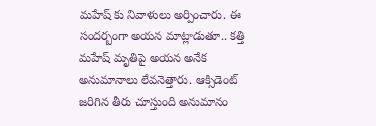మహేష్ కు నివాళులు అర్పించారు. ఈ సందర్బంగా అయన మాట్లాడుతూ.. కత్తి మహేష్ మృతిపై అయన అనేక అనుమానాలు లేవనెత్తారు. ఆక్సిడెంట్ జరిగిన తీరు చూస్తుంది అనుమానం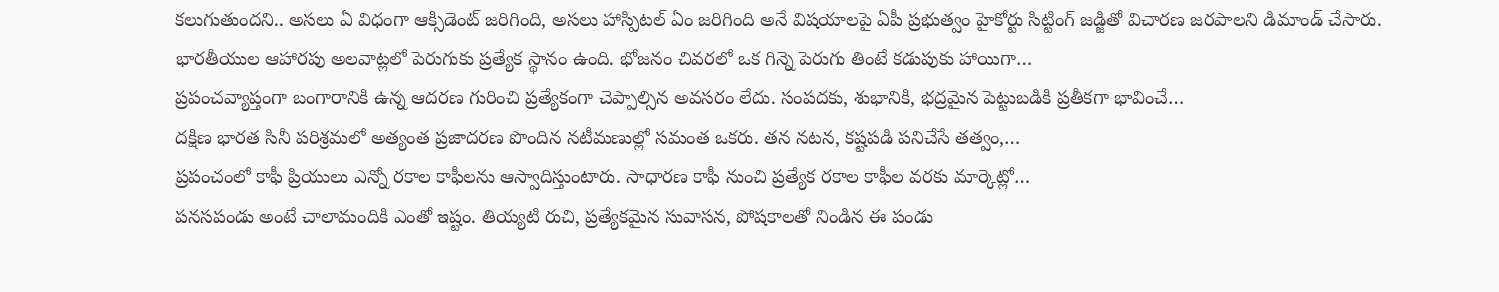కలుగుతుందని.. అసలు ఏ విధంగా ఆక్సిడెంట్ జరిగింది, అసలు హాస్పిటల్ ఏం జరిగింది అనే విషయాలపై ఏపీ ప్రభుత్వం హైకోర్టు సిట్టింగ్ జడ్జితో విచారణ జరపాలని డిమాండ్ చేసారు.
భారతీయుల ఆహారపు అలవాట్లలో పెరుగుకు ప్రత్యేక స్థానం ఉంది. భోజనం చివరలో ఒక గిన్నె పెరుగు తింటే కడుపుకు హాయిగా…
ప్రపంచవ్యాప్తంగా బంగారానికి ఉన్న ఆదరణ గురించి ప్రత్యేకంగా చెప్పాల్సిన అవసరం లేదు. సంపదకు, శుభానికి, భద్రమైన పెట్టుబడికి ప్రతీకగా భావించే…
దక్షిణ భారత సినీ పరిశ్రమలో అత్యంత ప్రజాదరణ పొందిన నటీమణుల్లో సమంత ఒకరు. తన నటన, కష్టపడి పనిచేసే తత్వం,…
ప్రపంచంలో కాఫీ ప్రియులు ఎన్నో రకాల కాఫీలను ఆస్వాదిస్తుంటారు. సాధారణ కాఫీ నుంచి ప్రత్యేక రకాల కాఫీల వరకు మార్కెట్లో…
పనసపండు అంటే చాలామందికి ఎంతో ఇష్టం. తియ్యటి రుచి, ప్రత్యేకమైన సువాసన, పోషకాలతో నిండిన ఈ పండు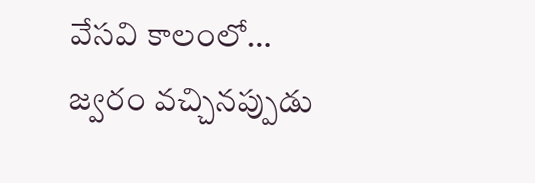వేసవి కాలంలో…
జ్వరం వచ్చినప్పుడు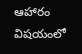ఆహారం విషయంలో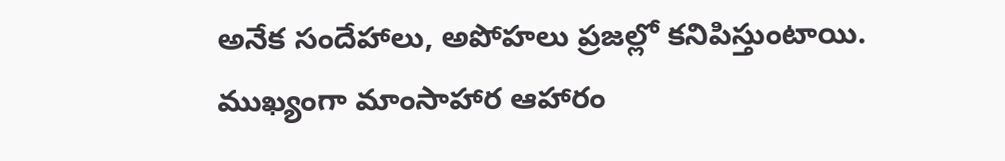అనేక సందేహాలు, అపోహలు ప్రజల్లో కనిపిస్తుంటాయి. ముఖ్యంగా మాంసాహార ఆహారం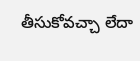తీసుకోవచ్చా లేదా